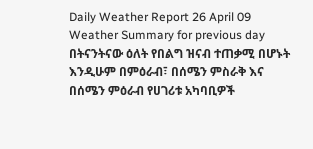Daily Weather Report 26 April 09
Weather Summary for previous day
በትናንትናው ዕለት የበልግ ዝናብ ተጠቃሚ በሆኑት እንዲሁም በምዕራብ፣ በሰሜን ምስራቅ እና በሰሜን ምዕራብ የሀገሪቱ አካባቢዎች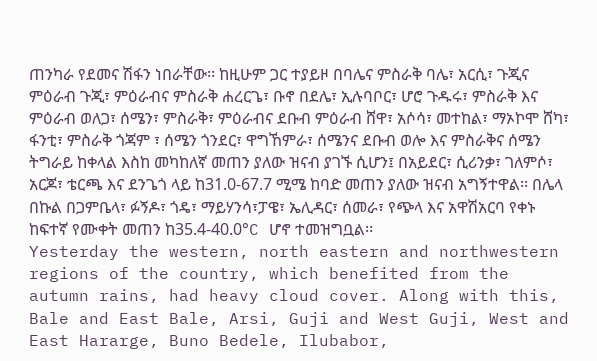ጠንካራ የደመና ሽፋን ነበራቸው፡፡ ከዚሁም ጋር ተያይዞ በባሌና ምስራቅ ባሌ፣ አርሲ፣ ጉጂና ምዕራብ ጉጂ፣ ምዕራብና ምስራቅ ሐረርጌ፣ ቡኖ በደሌ፣ ኢሉባቦር፣ ሆሮ ጉዱሩ፣ ምስራቅ እና ምዕራብ ወለጋ፣ ሰሜን፣ ምስራቅ፣ ምዕራብና ደቡብ ምዕራብ ሸዋ፣ አሶሳ፣ መተከል፣ ማኦኮሞ ሸካ፣ ፋንቲ፣ ምስራቅ ጎጃም ፣ ሰሜን ጎንደር፣ ዋግኸምራ፣ ሰሜንና ደቡብ ወሎ እና ምስራቅና ሰሜን ትግራይ ከቀላል እስከ መካከለኛ መጠን ያለው ዝናብ ያገኙ ሲሆን፤ በአይደር፣ ሲሪንቃ፣ ገለምሶ፣ አርጆ፣ ቴርጫ እና ደንጌጎ ላይ ከ31.0-67.7 ሚሜ ከባድ መጠን ያለው ዝናብ አግኝተዋል፡፡ በሌላ በኩል በጋምቤላ፣ ፉኝዶ፣ ጎዴ፣ ማይሃንሳ፣ፓዌ፣ ኤሊዳር፣ ሰመራ፣ የጭላ እና አዋሽአርባ የቀኑ ከፍተኛ የሙቀት መጠን ከ35.4-40.0°C ሆኖ ተመዝግቧል፡፡
Yesterday the western, north eastern and northwestern regions of the country, which benefited from the autumn rains, had heavy cloud cover. Along with this, Bale and East Bale, Arsi, Guji and West Guji, West and East Hararge, Buno Bedele, Ilubabor,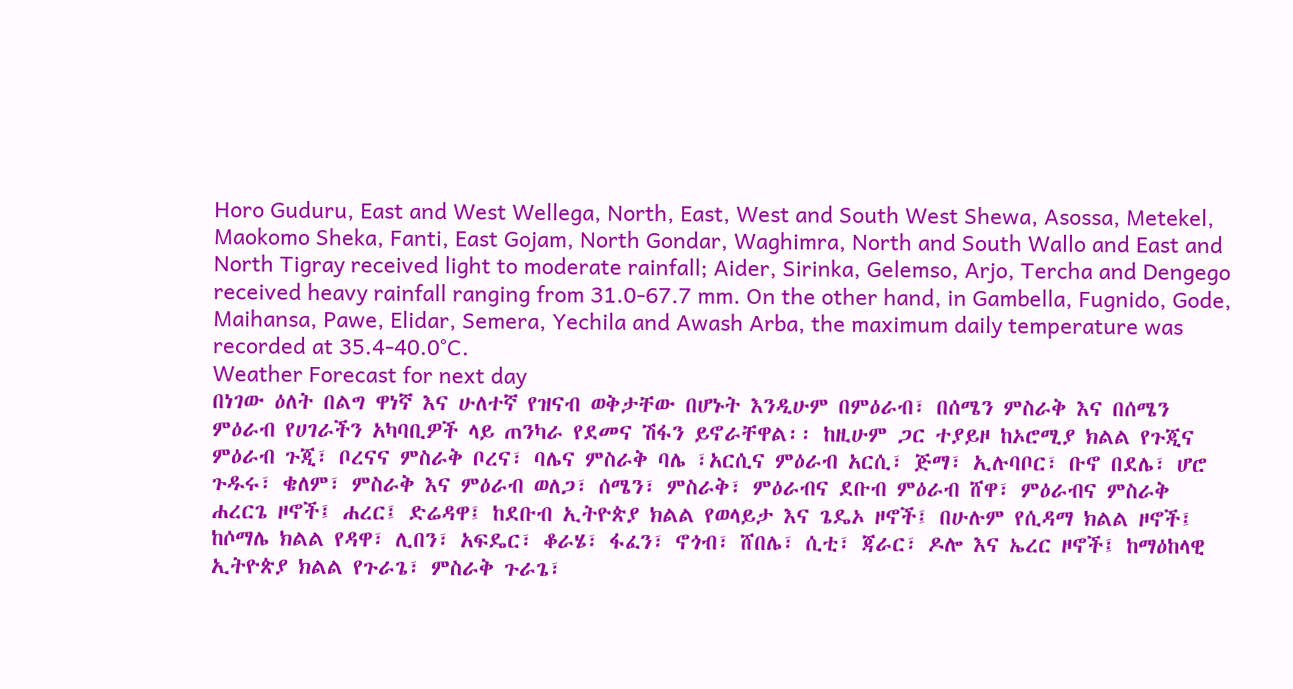Horo Guduru, East and West Wellega, North, East, West and South West Shewa, Asossa, Metekel, Maokomo Sheka, Fanti, East Gojam, North Gondar, Waghimra, North and South Wallo and East and North Tigray received light to moderate rainfall; Aider, Sirinka, Gelemso, Arjo, Tercha and Dengego received heavy rainfall ranging from 31.0-67.7 mm. On the other hand, in Gambella, Fugnido, Gode, Maihansa, Pawe, Elidar, Semera, Yechila and Awash Arba, the maximum daily temperature was recorded at 35.4-40.0°C.
Weather Forecast for next day
በነገው ዕለት በልግ ዋነኛ እና ሁለተኛ የዝናብ ወቅታቸው በሆኑት እንዲሁም በምዕራብ፣ በሰሜን ምስራቅ እና በሰሜን ምዕራብ የሀገራችን አካባቢዎች ላይ ጠንካራ የደመና ሽፋን ይኖራቸዋል፡፡ ከዚሁም ጋር ተያይዞ ከኦሮሚያ ክልል የጉጂና ምዕራብ ጉጂ፣ ቦረናና ምስራቅ ቦረና፣ ባሌና ምስራቅ ባሌ ፣አርሲና ምዕራብ አርሲ፣ ጅማ፣ ኢሉባቦር፣ ቡኖ በደሌ፣ ሆሮ ጉዱሩ፣ ቄለም፣ ምስራቅ እና ምዕራብ ወለጋ፣ ሰሜን፣ ምስራቅ፣ ምዕራብና ደቡብ ምዕራብ ሸዋ፣ ምዕራብና ምስራቅ ሐረርጌ ዞኖች፤ ሐረር፤ ድሬዳዋ፤ ከደቡብ ኢትዮጵያ ክልል የወላይታ እና ጌዴኦ ዞኖች፤ በሁሉም የሲዳማ ክልል ዞኖች፤ ከሶማሌ ክልል የዳዋ፣ ሊበን፣ አፍዴር፣ ቆራሄ፣ ፋፈን፣ ኖጎብ፣ ሸበሌ፣ ሲቲ፣ ጃራር፣ ዶሎ እና ኤረር ዞኖች፤ ከማዕከላዊ ኢትዮጵያ ክልል የጉራጌ፣ ምስራቅ ጉራጌ፣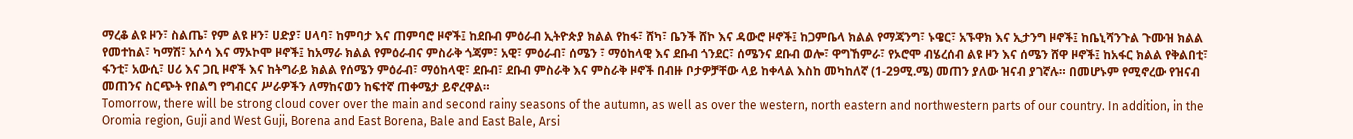ማረቆ ልዩ ዞን፣ ስልጤ፣ የም ልዩ ዞን፣ ሀድያ፣ ሀላባ፣ ከምባታ እና ጠምባሮ ዞኖች፤ ከደቡብ ምዕራብ ኢትዮጵያ ክልል የከፋ፣ ሸካ፣ ቤንች ሸኮ እና ዳውሮ ዞኖች፤ ከጋምቤላ ክልል የማጃንግ፣ ኑዌር፣ አኙዋክ እና ኢታንግ ዞኖች፤ ከቤኒሻንጉል ጉሙዝ ክልል የመተከል፣ ካማሽ፣ አሶሳ እና ማኦኮሞ ዞኖች፤ ከአማራ ክልል የምዕራብና ምስራቅ ጎጃም፣ አዊ፣ ምዕራብ፣ ሰሜን ፣ ማዕከላዊ እና ደቡብ ጎንደር፣ ሰሜንና ደቡብ ወሎ፣ ዋግኸምራ፣ የኦሮሞ ብሄረሰብ ልዩ ዞን እና ሰሜን ሸዋ ዞኖች፤ ከአፋር ክልል የቅልበቲ፣ ፋንቲ፣ አውሲ፣ ሀሪ እና ጋቢ ዞኖች እና ከትግራይ ክልል የሰሜን ምዕራብ፣ ማዕከላዊ፣ ደቡብ፣ ደቡብ ምስራቅ እና ምስራቅ ዞኖች በብዙ ቦታዎቻቸው ላይ ከቀላል እስከ መካከለኛ (1-29ሚ.ሜ) መጠን ያለው ዝናብ ያገኛሉ። በመሆኑም የሚኖረው የዝናብ መጠንና ስርጭት የበልግ የግብርና ሥራዎችን ለማከናወን ከፍተኛ ጠቀሜታ ይኖረዋል።
Tomorrow, there will be strong cloud cover over the main and second rainy seasons of the autumn, as well as over the western, north eastern and northwestern parts of our country. In addition, in the Oromia region, Guji and West Guji, Borena and East Borena, Bale and East Bale, Arsi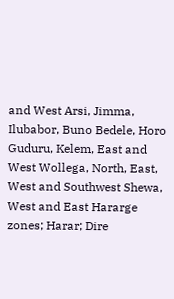and West Arsi, Jimma, Ilubabor, Buno Bedele, Horo Guduru, Kelem, East and West Wollega, North, East, West and Southwest Shewa, West and East Hararge zones; Harar; Dire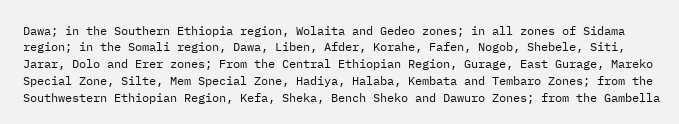Dawa; in the Southern Ethiopia region, Wolaita and Gedeo zones; in all zones of Sidama region; in the Somali region, Dawa, Liben, Afder, Korahe, Fafen, Nogob, Shebele, Siti, Jarar, Dolo and Erer zones; From the Central Ethiopian Region, Gurage, East Gurage, Mareko Special Zone, Silte, Mem Special Zone, Hadiya, Halaba, Kembata and Tembaro Zones; from the Southwestern Ethiopian Region, Kefa, Sheka, Bench Sheko and Dawuro Zones; from the Gambella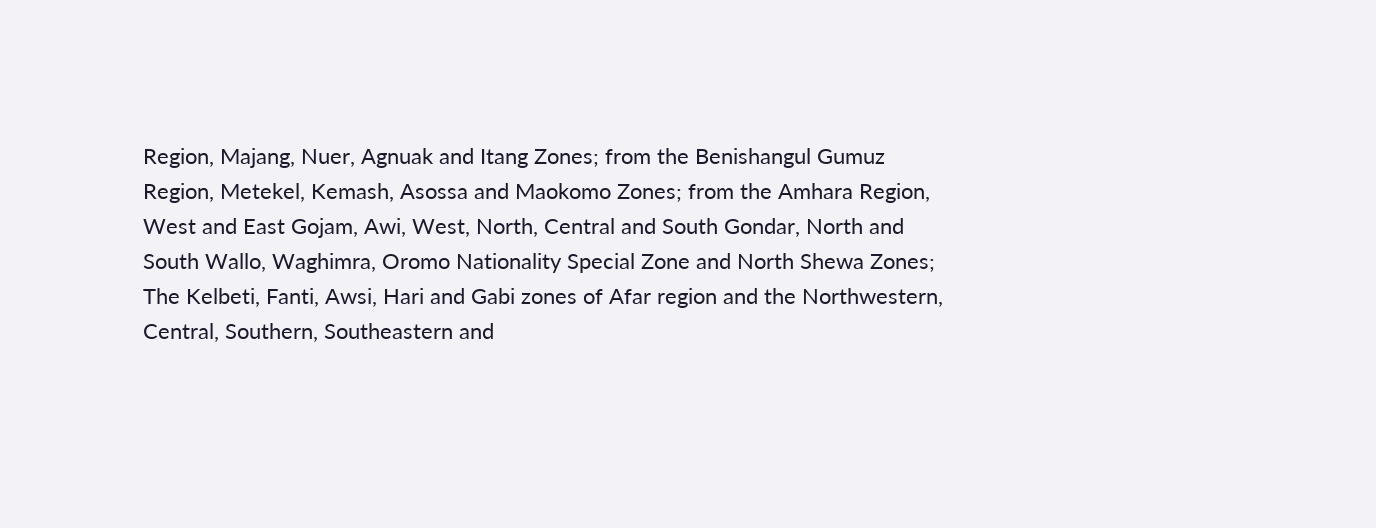Region, Majang, Nuer, Agnuak and Itang Zones; from the Benishangul Gumuz Region, Metekel, Kemash, Asossa and Maokomo Zones; from the Amhara Region, West and East Gojam, Awi, West, North, Central and South Gondar, North and South Wallo, Waghimra, Oromo Nationality Special Zone and North Shewa Zones; The Kelbeti, Fanti, Awsi, Hari and Gabi zones of Afar region and the Northwestern, Central, Southern, Southeastern and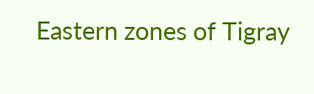Eastern zones of Tigray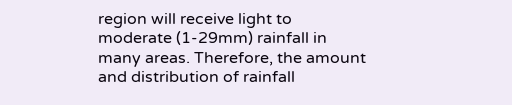region will receive light to moderate (1-29mm) rainfall in many areas. Therefore, the amount and distribution of rainfall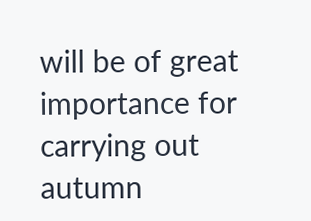will be of great importance for carrying out autumn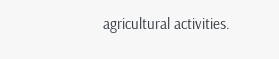agricultural activities.